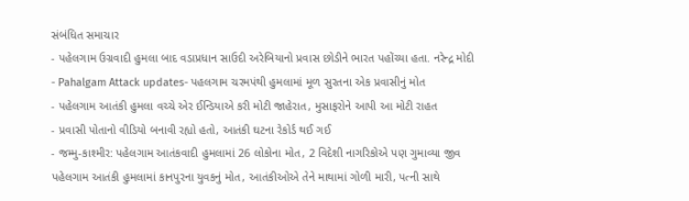સંબંધિત સમાચાર
- પહેલગામ ઉગ્રવાદી હુમલા બાદ વડાપ્રધાન સાઉદી અરેબિયાનો પ્રવાસ છોડીને ભારત પહોંચ્યા હતા. નરેન્દ્ર મોદી
- Pahalgam Attack updates- પહલગામ ચરમપંથી હુમલામાં મૂળ સુરતના એક પ્રવાસીનું મોત
- પહેલગામ આતંકી હુમલા વચ્ચે એર ઈન્ડિયાએ કરી મોટી જાહેરાત, મુસાફરોને આપી આ મોટી રાહત
- પ્રવાસી પોતાનો વીડિયો બનાવી રહ્યો હતો, આતંકી ઘટના રેકોર્ડ થઈ ગઈ
- જમ્મુ-કાશ્મીર: પહેલગામ આતંકવાદી હુમલામાં 26 લોકોના મોત, 2 વિદેશી નાગરિકોએ પણ ગુમાવ્યા જીવ
પહેલગામ આતંકી હુમલામાં કાનપુરના યુવકનું મોત, આતંકીઓએ તેને માથામાં ગોળી મારી, પત્ની સાથે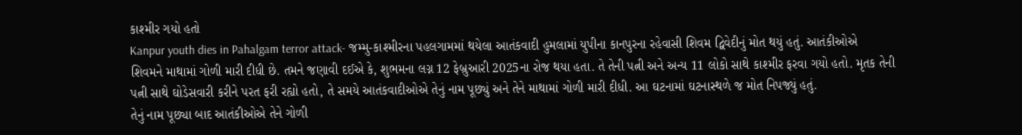કાશ્મીર ગયો હતો
Kanpur youth dies in Pahalgam terror attack- જમ્મુ-કાશ્મીરના પહલગામમાં થયેલા આતંકવાદી હુમલામાં યુપીના કાનપુરના રહેવાસી શિવમ દ્વિવેદીનું મોત થયું હતું. આતંકીઓએ શિવમને માથામાં ગોળી મારી દીધી છે. તમને જણાવી દઈએ કે, શુભમના લગ્ન 12 ફેબ્રુઆરી 2025ના રોજ થયા હતા. તે તેની પત્ની અને અન્ય 11 લોકો સાથે કાશ્મીર ફરવા ગયો હતો. મૃતક તેની પત્ની સાથે ઘોડેસવારી કરીને પરત ફરી રહ્યો હતો, તે સમયે આતંકવાદીઓએ તેનું નામ પૂછ્યું અને તેને માથામાં ગોળી મારી દીધી. આ ઘટનામાં ઘટનાસ્થળે જ મોત નિપજ્યું હતું.
તેનું નામ પૂછ્યા બાદ આતંકીઓએ તેને ગોળી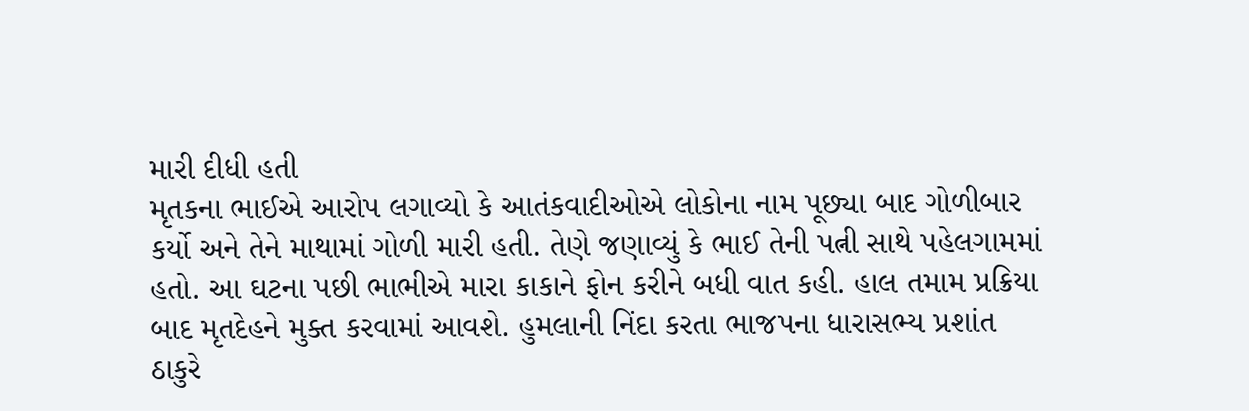મારી દીધી હતી
મૃતકના ભાઈએ આરોપ લગાવ્યો કે આતંકવાદીઓએ લોકોના નામ પૂછ્યા બાદ ગોળીબાર કર્યો અને તેને માથામાં ગોળી મારી હતી. તેણે જણાવ્યું કે ભાઈ તેની પત્ની સાથે પહેલગામમાં હતો. આ ઘટના પછી ભાભીએ મારા કાકાને ફોન કરીને બધી વાત કહી. હાલ તમામ પ્રક્રિયા બાદ મૃતદેહને મુક્ત કરવામાં આવશે. હુમલાની નિંદા કરતા ભાજપના ધારાસભ્ય પ્રશાંત ઠાકુરે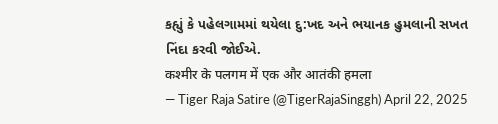કહ્યું કે પહેલગામમાં થયેલા દુ:ખદ અને ભયાનક હુમલાની સખત નિંદા કરવી જોઈએ.
कश्मीर के पलगम में एक और आतंकी हमला
— Tiger Raja Satire (@TigerRajaSinggh) April 22, 2025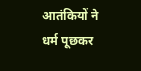आतंकियों ने धर्म पूछकर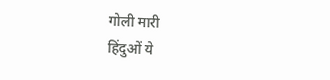गोली मारी
हिंदुओं ये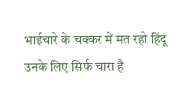भाईचारे के चक्कर में मत रहो हिंदू उनके लिए सिर्फ चारा है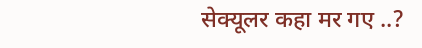सेक्यूलर कहा मर गए ..?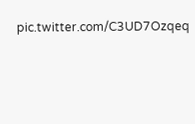pic.twitter.com/C3UD7Ozqeq